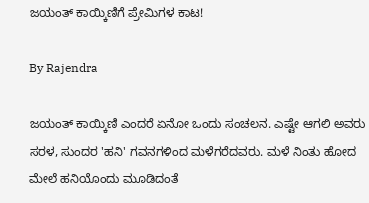ಜಯಂತ್ ಕಾಯ್ಕಿಣಿಗೆ ಪ್ರೇಮಿಗಳ ಕಾಟ!

By Rajendra

ಜಯಂತ್ ಕಾಯ್ಕಿಣಿ ಎಂದರೆ ಏನೋ ಒಂದು ಸಂಚಲನ. ಎಷ್ಟೇ ಆಗಲಿ ಅವರು ಸರಳ, ಸುಂದರ 'ಹನಿ' ಗವನಗಳಿಂದ ಮಳೆಗರೆದವರು. ಮಳೆ ನಿಂತು ಹೋದ ಮೇಲೆ ಹನಿಯೊಂದು ಮೂಡಿದಂತೆ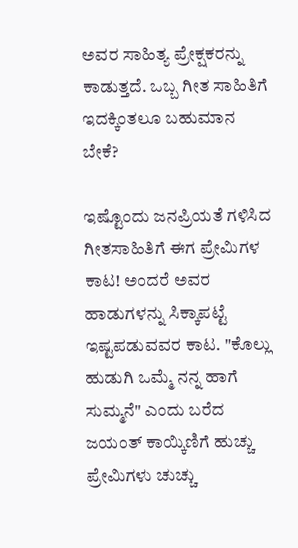ಅವರ ಸಾಹಿತ್ಯ ಪ್ರೇಕ್ಷಕರನ್ನು ಕಾಡುತ್ತದೆ. ಒಬ್ಬ ಗೀತ ಸಾಹಿತಿಗೆ ಇದಕ್ಕಿಂತಲೂ ಬಹುಮಾನ ಬೇಕೆ?

ಇಷ್ಟೊಂದು ಜನಪ್ರಿಯತೆ ಗಳಿಸಿದ ಗೀತಸಾಹಿತಿಗೆ ಈಗ ಪ್ರೇಮಿಗಳ ಕಾಟ! ಅಂದರೆ ಅವರ ಹಾಡುಗಳನ್ನು ಸಿಕ್ಕಾಪಟ್ಟೆ ಇಷ್ಟಪಡುವವರ ಕಾಟ. "ಕೊಲ್ಲು ಹುಡುಗಿ ಒಮ್ಮೆ ನನ್ನ ಹಾಗೆ ಸುಮ್ಮನೆ" ಎಂದು ಬರೆದ ಜಯಂತ್ ಕಾಯ್ಕಿಣಿಗೆ ಹುಚ್ಚು ಪ್ರೇಮಿಗಳು ಚುಚ್ಚು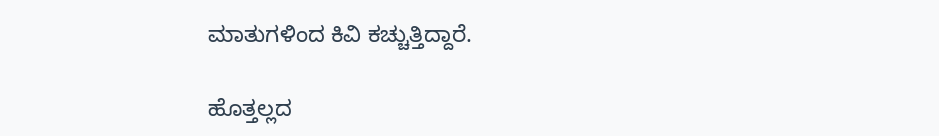ಮಾತುಗಳಿಂದ ಕಿವಿ ಕಚ್ಚುತ್ತಿದ್ದಾರೆ.

ಹೊತ್ತಲ್ಲದ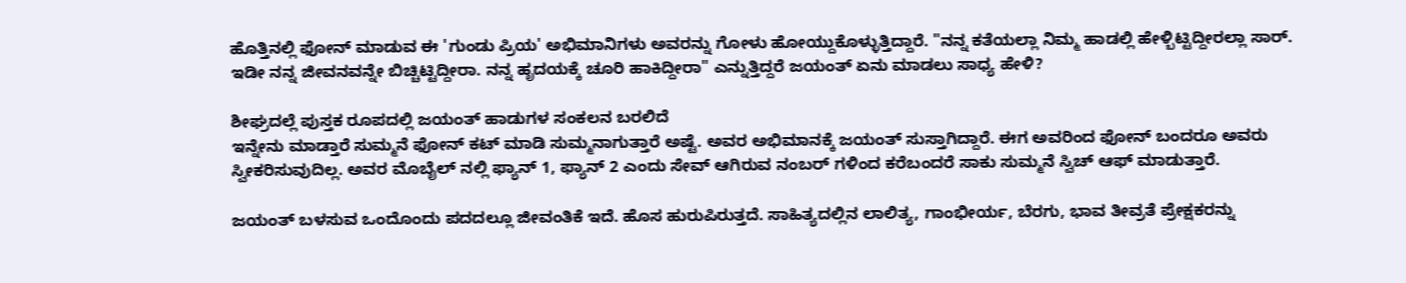ಹೊತ್ತಿನಲ್ಲಿ ಫೋನ್ ಮಾಡುವ ಈ 'ಗುಂಡು ಪ್ರಿಯ' ಅಭಿಮಾನಿಗಳು ಅವರನ್ನು ಗೋಳು ಹೋಯ್ದುಕೊಳ್ಳುತ್ತಿದ್ದಾರೆ. "ನನ್ನ ಕತೆಯಲ್ಲಾ ನಿಮ್ಮ ಹಾಡಲ್ಲಿ ಹೇಳ್ಬಿಟ್ಟಿದ್ದೀರಲ್ಲಾ ಸಾರ್. ಇಡೀ ನನ್ನ ಜೀವನವನ್ನೇ ಬಿಚ್ಚಿಟ್ಟಿದ್ದೀರಾ. ನನ್ನ ಹೃದಯಕ್ಕೆ ಚೂರಿ ಹಾಕಿದ್ದೀರಾ" ಎನ್ನುತ್ತಿದ್ದರೆ ಜಯಂತ್ ಏನು ಮಾಡಲು ಸಾಧ್ಯ ಹೇಳಿ?

ಶೀಘ್ರದಲ್ಲೆ ಪುಸ್ತಕ ರೂಪದಲ್ಲಿ ಜಯಂತ್ ಹಾಡುಗಳ ಸಂಕಲನ ಬರಲಿದೆ
ಇನ್ನೇನು ಮಾಡ್ತಾರೆ ಸುಮ್ಮನೆ ಫೋನ್ ಕಟ್ ಮಾಡಿ ಸುಮ್ಮನಾಗುತ್ತಾರೆ ಅಷ್ಟೆ. ಅವರ ಅಭಿಮಾನಕ್ಕೆ ಜಯಂತ್ ಸುಸ್ತಾಗಿದ್ದಾರೆ. ಈಗ ಅವರಿಂದ ಫೋನ್ ಬಂದರೂ ಅವರು ಸ್ವೀಕರಿಸುವುದಿಲ್ಲ. ಅವರ ಮೊಬೈಲ್ ನಲ್ಲಿ ಫ್ಯಾನ್ 1, ಫ್ಯಾನ್ 2 ಎಂದು ಸೇವ್ ಆಗಿರುವ ನಂಬರ್ ಗಳಿಂದ ಕರೆಬಂದರೆ ಸಾಕು ಸುಮ್ಮನೆ ಸ್ವಿಚ್ ಆಫ್ ಮಾಡುತ್ತಾರೆ.

ಜಯಂತ್ ಬಳಸುವ ಒಂದೊಂದು ಪದದಲ್ಲೂ ಜೀವಂತಿಕೆ ಇದೆ. ಹೊಸ ಹುರುಪಿರುತ್ತದೆ. ಸಾಹಿತ್ಯದಲ್ಲಿನ ಲಾಲಿತ್ಯ, ಗಾಂಭೀರ್ಯ, ಬೆರಗು, ಭಾವ ತೀವ್ರತೆ ಪ್ರೇಕ್ಷಕರನ್ನು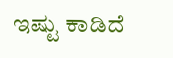ಇಷ್ಟು ಕಾಡಿದೆ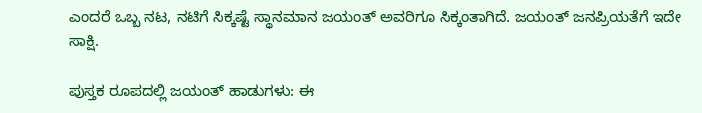ಎಂದರೆ ಒಬ್ಬ ನಟ, ನಟಿಗೆ ಸಿಕ್ಕಷ್ಟೆ ಸ್ಥಾನಮಾನ ಜಯಂತ್ ಅವರಿಗೂ ಸಿಕ್ಕಂತಾಗಿದೆ. ಜಯಂತ್ ಜನಪ್ರಿಯತೆಗೆ ಇದೇ ಸಾಕ್ಷಿ.

ಪುಸ್ತಕ ರೂಪದಲ್ಲಿ ಜಯಂತ್ ಹಾಡುಗಳು: ಈ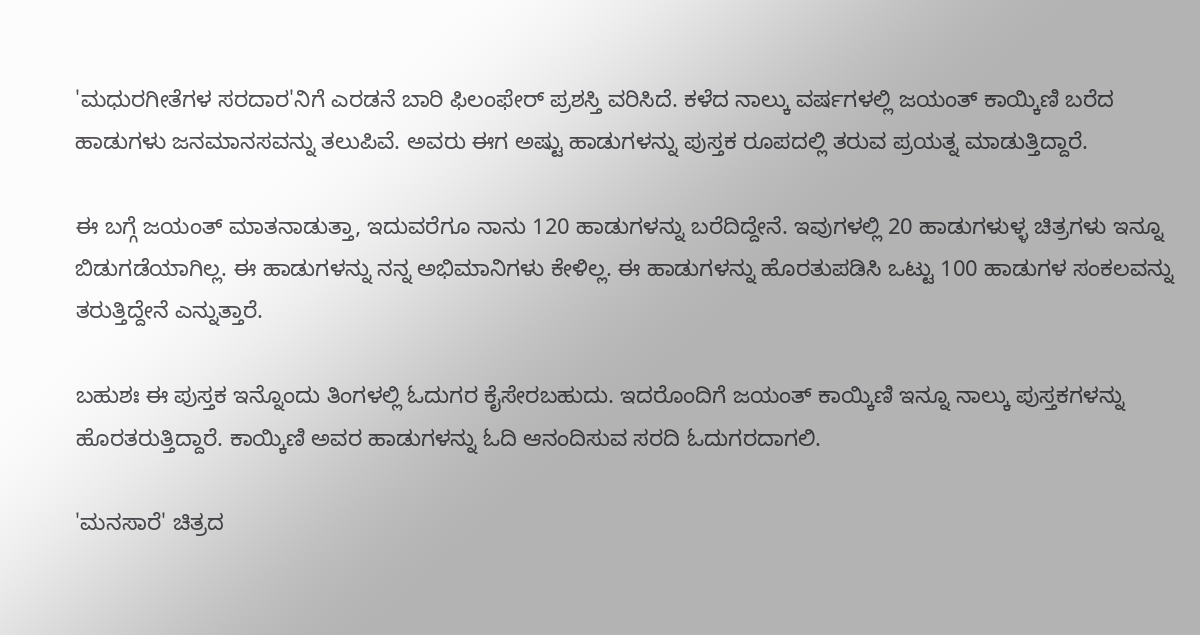'ಮಧುರಗೀತೆಗಳ ಸರದಾರ'ನಿಗೆ ಎರಡನೆ ಬಾರಿ ಫಿಲಂಫೇರ್ ಪ್ರಶಸ್ತಿ ವರಿಸಿದೆ. ಕಳೆದ ನಾಲ್ಕು ವರ್ಷಗಳಲ್ಲಿ ಜಯಂತ್ ಕಾಯ್ಕಿಣಿ ಬರೆದ ಹಾಡುಗಳು ಜನಮಾನಸವನ್ನು ತಲುಪಿವೆ. ಅವರು ಈಗ ಅಷ್ಟು ಹಾಡುಗಳನ್ನು ಪುಸ್ತಕ ರೂಪದಲ್ಲಿ ತರುವ ಪ್ರಯತ್ನ ಮಾಡುತ್ತಿದ್ದಾರೆ.

ಈ ಬಗ್ಗೆ ಜಯಂತ್ ಮಾತನಾಡುತ್ತಾ, ಇದುವರೆಗೂ ನಾನು 120 ಹಾಡುಗಳನ್ನು ಬರೆದಿದ್ದೇನೆ. ಇವುಗಳಲ್ಲಿ 20 ಹಾಡುಗಳುಳ್ಳ ಚಿತ್ರಗಳು ಇನ್ನೂ ಬಿಡುಗಡೆಯಾಗಿಲ್ಲ. ಈ ಹಾಡುಗಳನ್ನು ನನ್ನ ಅಭಿಮಾನಿಗಳು ಕೇಳಿಲ್ಲ. ಈ ಹಾಡುಗಳನ್ನು ಹೊರತುಪಡಿಸಿ ಒಟ್ಟು 100 ಹಾಡುಗಳ ಸಂಕಲವನ್ನು ತರುತ್ತಿದ್ದೇನೆ ಎನ್ನುತ್ತಾರೆ.

ಬಹುಶಃ ಈ ಪುಸ್ತಕ ಇನ್ನೊಂದು ತಿಂಗಳಲ್ಲಿ ಓದುಗರ ಕೈಸೇರಬಹುದು. ಇದರೊಂದಿಗೆ ಜಯಂತ್ ಕಾಯ್ಕಿಣಿ ಇನ್ನೂ ನಾಲ್ಕು ಪುಸ್ತಕಗಳನ್ನು ಹೊರತರುತ್ತಿದ್ದಾರೆ. ಕಾಯ್ಕಿಣಿ ಅವರ ಹಾಡುಗಳನ್ನು ಓದಿ ಆನಂದಿಸುವ ಸರದಿ ಓದುಗರದಾಗಲಿ.

'ಮನಸಾರೆ' ಚಿತ್ರದ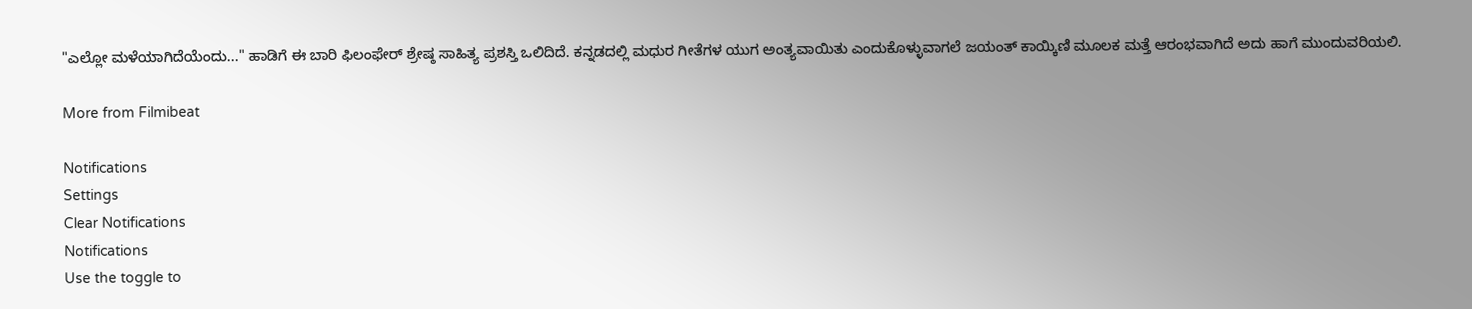"ಎಲ್ಲೋ ಮಳೆಯಾಗಿದೆಯೆಂದು..." ಹಾಡಿಗೆ ಈ ಬಾರಿ ಫಿಲಂಫೇರ್ ಶ್ರೇಷ್ಠ ಸಾಹಿತ್ಯ ಪ್ರಶಸ್ತಿ ಒಲಿದಿದೆ. ಕನ್ನಡದಲ್ಲಿ ಮಧುರ ಗೀತೆಗಳ ಯುಗ ಅಂತ್ಯವಾಯಿತು ಎಂದುಕೊಳ್ಳುವಾಗಲೆ ಜಯಂತ್ ಕಾಯ್ಕಿಣಿ ಮೂಲಕ ಮತ್ತೆ ಆರಂಭವಾಗಿದೆ ಅದು ಹಾಗೆ ಮುಂದುವರಿಯಲಿ.

More from Filmibeat

Notifications
Settings
Clear Notifications
Notifications
Use the toggle to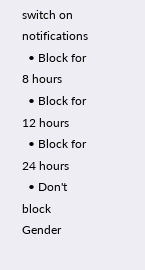switch on notifications
  • Block for 8 hours
  • Block for 12 hours
  • Block for 24 hours
  • Don't block
Gender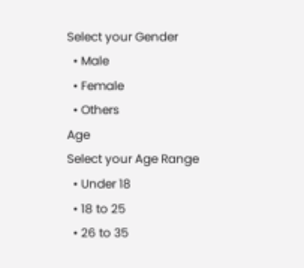Select your Gender
  • Male
  • Female
  • Others
Age
Select your Age Range
  • Under 18
  • 18 to 25
  • 26 to 35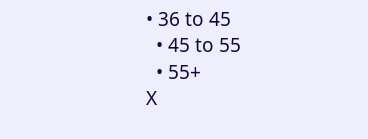• 36 to 45
  • 45 to 55
  • 55+
X